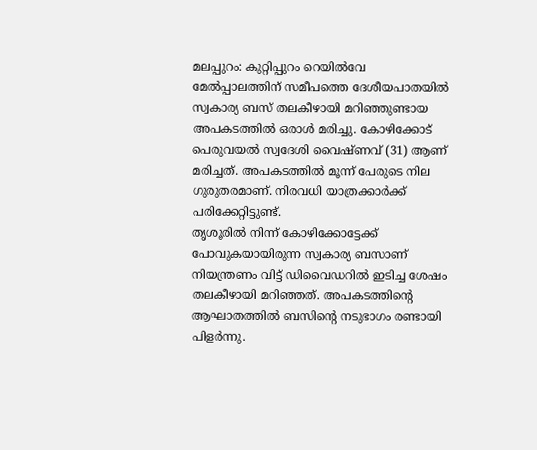മലപ്പുറം: കുറ്റിപ്പുറം റെയിൽവേ മേൽപ്പാലത്തിന് സമീപത്തെ ദേശീയപാതയിൽ സ്വകാര്യ ബസ് തലകീഴായി മറിഞ്ഞുണ്ടായ അപകടത്തിൽ ഒരാൾ മരിച്ചു. കോഴിക്കോട് പെരുവയൽ സ്വദേശി വൈഷ്ണവ് (31) ആണ് മരിച്ചത്. അപകടത്തിൽ മൂന്ന് പേരുടെ നില ഗുരുതരമാണ്. നിരവധി യാത്രക്കാർക്ക് പരിക്കേറ്റിട്ടുണ്ട്.
തൃശൂരിൽ നിന്ന് കോഴിക്കോട്ടേക്ക് പോവുകയായിരുന്ന സ്വകാര്യ ബസാണ് നിയന്ത്രണം വിട്ട് ഡിവൈഡറിൽ ഇടിച്ച ശേഷം തലകീഴായി മറിഞ്ഞത്. അപകടത്തിന്റെ ആഘാതത്തിൽ ബസിന്റെ നടുഭാഗം രണ്ടായി പിളർന്നു.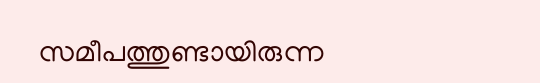സമീപത്തുണ്ടായിരുന്ന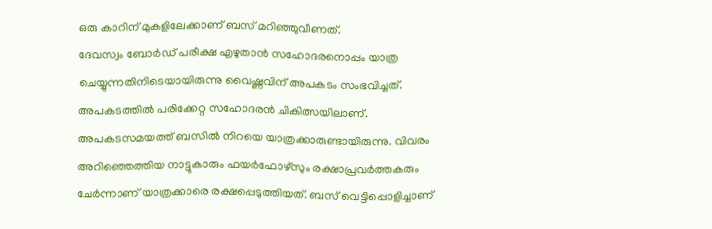ഒരു കാറിന് മുകളിലേക്കാണ് ബസ് മറിഞ്ഞുവീണത്.
ദേവസ്വം ബോർഡ് പരീക്ഷ എഴുതാൻ സഹോദരനൊപ്പം യാത്ര ചെയ്യുന്നതിനിടെയായിരുന്നു വൈഷ്ണവിന് അപകടം സംഭവിച്ചത്. അപകടത്തിൽ പരിക്കേറ്റ സഹോദരൻ ചികിത്സയിലാണ്. അപകടസമയത്ത് ബസിൽ നിറയെ യാത്രക്കാരുണ്ടായിരുന്നു. വിവരം അറിഞ്ഞെത്തിയ നാട്ടുകാരും ഫയർഫോഴ്സും രക്ഷാപ്രവർത്തകരും ചേർന്നാണ് യാത്രക്കാരെ രക്ഷപ്പെടുത്തിയത്. ബസ് വെട്ടിപ്പൊളിച്ചാണ്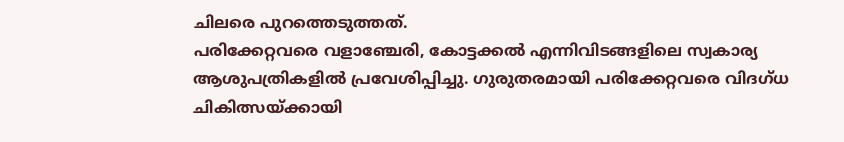ചിലരെ പുറത്തെടുത്തത്.
പരിക്കേറ്റവരെ വളാഞ്ചേരി, കോട്ടക്കൽ എന്നിവിടങ്ങളിലെ സ്വകാര്യ ആശുപത്രികളിൽ പ്രവേശിപ്പിച്ചു. ഗുരുതരമായി പരിക്കേറ്റവരെ വിദഗ്ധ ചികിത്സയ്ക്കായി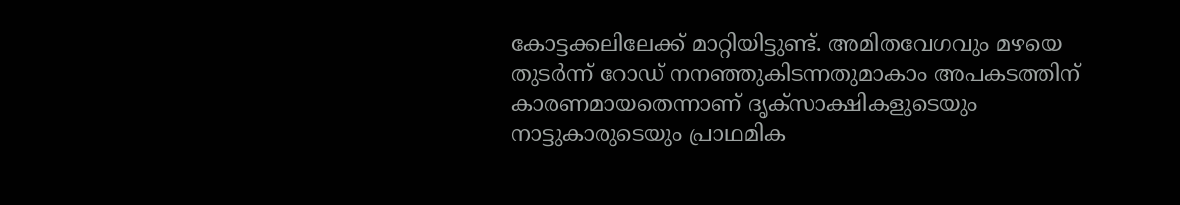കോട്ടക്കലിലേക്ക് മാറ്റിയിട്ടുണ്ട്. അമിതവേഗവും മഴയെ തുടർന്ന് റോഡ് നനഞ്ഞുകിടന്നതുമാകാം അപകടത്തിന് കാരണമായതെന്നാണ് ദൃക്സാക്ഷികളുടെയും നാട്ടുകാരുടെയും പ്രാഥമിക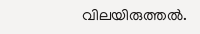വിലയിരുത്തൽ.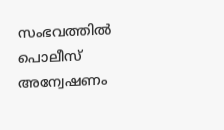സംഭവത്തിൽ പൊലീസ് അന്വേഷണം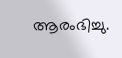ആരംഭിച്ചു.